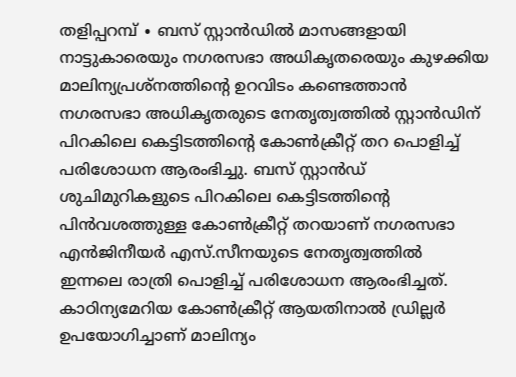തളിപ്പറമ്പ് ∙ ബസ് സ്റ്റാൻഡിൽ മാസങ്ങളായി നാട്ടുകാരെയും നഗരസഭാ അധികൃതരെയും കുഴക്കിയ മാലിന്യപ്രശ്നത്തിന്റെ ഉറവിടം കണ്ടെത്താൻ നഗരസഭാ അധികൃതരുടെ നേതൃത്വത്തിൽ സ്റ്റാൻഡിന് പിറകിലെ കെട്ടിടത്തിന്റെ കോൺക്രീറ്റ് തറ പൊളിച്ച് പരിശോധന ആരംഭിച്ചു. ബസ് സ്റ്റാൻഡ് ശുചിമുറികളുടെ പിറകിലെ കെട്ടിടത്തിന്റെ പിൻവശത്തുള്ള കോൺക്രീറ്റ് തറയാണ് നഗരസഭാ എൻജിനീയർ എസ്.സീനയുടെ നേതൃത്വത്തിൽ ഇന്നലെ രാത്രി പൊളിച്ച് പരിശോധന ആരംഭിച്ചത്.
കാഠിന്യമേറിയ കോൺക്രീറ്റ് ആയതിനാൽ ഡ്രില്ലർ ഉപയോഗിച്ചാണ് മാലിന്യം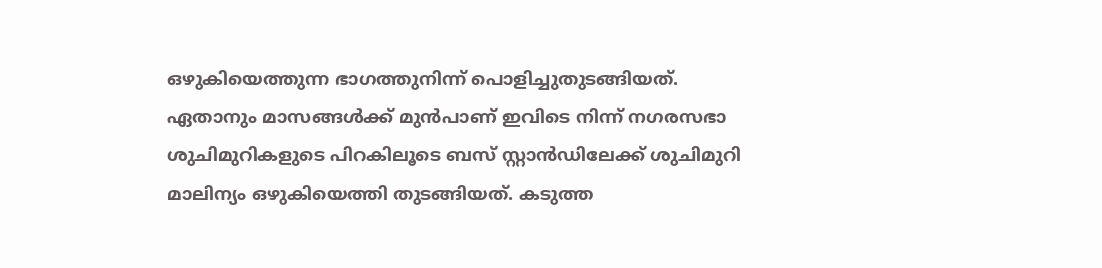ഒഴുകിയെത്തുന്ന ഭാഗത്തുനിന്ന് പൊളിച്ചുതുടങ്ങിയത്.
ഏതാനും മാസങ്ങൾക്ക് മുൻപാണ് ഇവിടെ നിന്ന് നഗരസഭാ ശുചിമുറികളുടെ പിറകിലൂടെ ബസ് സ്റ്റാൻഡിലേക്ക് ശുചിമുറി മാലിന്യം ഒഴുകിയെത്തി തുടങ്ങിയത്. കടുത്ത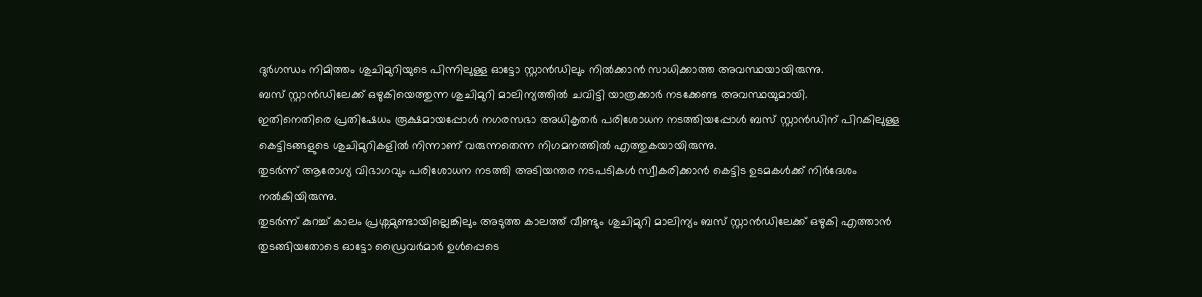ദുർഗന്ധം നിമിത്തം ശുചിമുറിയുടെ പിന്നിലുള്ള ഓട്ടോ സ്റ്റാൻഡിലും നിൽക്കാൻ സാധിക്കാത്ത അവസ്ഥയായിരുന്നു.
ബസ് സ്റ്റാൻഡിലേക്ക് ഒഴുകിയെത്തുന്ന ശുചിമുറി മാലിന്യത്തിൽ ചവിട്ടി യാത്രക്കാർ നടക്കേണ്ട അവസ്ഥയുമായി.
ഇതിനെതിരെ പ്രതിഷേധം രൂക്ഷമായപ്പോൾ നഗരസഭാ അധികൃതർ പരിശോധന നടത്തിയപ്പോൾ ബസ് സ്റ്റാൻഡിന് പിറകിലുള്ള കെട്ടിടങ്ങളുടെ ശുചിമുറികളിൽ നിന്നാണ് വരുന്നതെന്ന നിഗമനത്തിൽ എത്തുകയായിരുന്നു.
തുടർന്ന് ആരോഗ്യ വിഭാഗവും പരിശോധന നടത്തി അടിയന്തര നടപടികൾ സ്വീകരിക്കാൻ കെട്ടിട ഉടമകൾക്ക് നിർദേശം നൽകിയിരുന്നു.
തുടർന്ന് കുറച്ച് കാലം പ്രശ്നമുണ്ടായില്ലെങ്കിലും അടുത്ത കാലത്ത് വീണ്ടും ശുചിമുറി മാലിന്യം ബസ് സ്റ്റാൻഡിലേക്ക് ഒഴുകി എത്താൻ തുടങ്ങിയതോടെ ഓട്ടോ ഡ്രൈവർമാർ ഉൾപ്പെടെ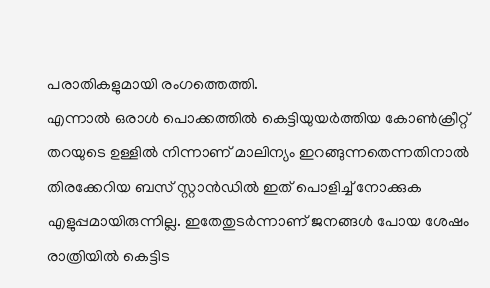പരാതികളുമായി രംഗത്തെത്തി.
എന്നാൽ ഒരാൾ പൊക്കത്തിൽ കെട്ടിയുയർത്തിയ കോൺക്രീറ്റ് തറയുടെ ഉള്ളിൽ നിന്നാണ് മാലിന്യം ഇറങ്ങുന്നതെന്നതിനാൽ തിരക്കേറിയ ബസ് സ്റ്റാൻഡിൽ ഇത് പൊളിച്ച് നോക്കുക എളുപ്പമായിരുന്നില്ല. ഇതേതുടർന്നാണ് ജനങ്ങൾ പോയ ശേഷം രാത്രിയിൽ കെട്ടിട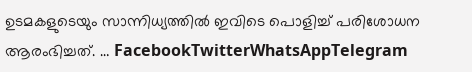ഉടമകളുടെയും സാന്നിധ്യത്തിൽ ഇവിടെ പൊളിച്ച് പരിശോധന ആരംഭിച്ചത്. … FacebookTwitterWhatsAppTelegram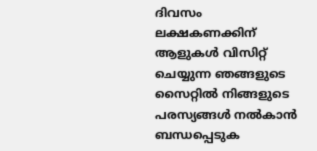ദിവസം ലക്ഷകണക്കിന് ആളുകൾ വിസിറ്റ് ചെയ്യുന്ന ഞങ്ങളുടെ സൈറ്റിൽ നിങ്ങളുടെ പരസ്യങ്ങൾ നൽകാൻ ബന്ധപ്പെടുക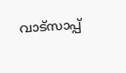വാട്സാപ്പ്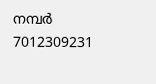നമ്പർ 7012309231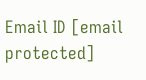Email ID [email protected]